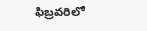ఫిబ్రవరిలో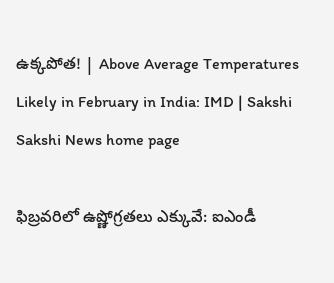ఉక్క‌పోత‌! | Above Average Temperatures Likely in February in India: IMD | Sakshi
Sakshi News home page

ఫిబ్రవరిలో ఉష్ణోగ్రతలు ఎక్కువే: ఐఎండీ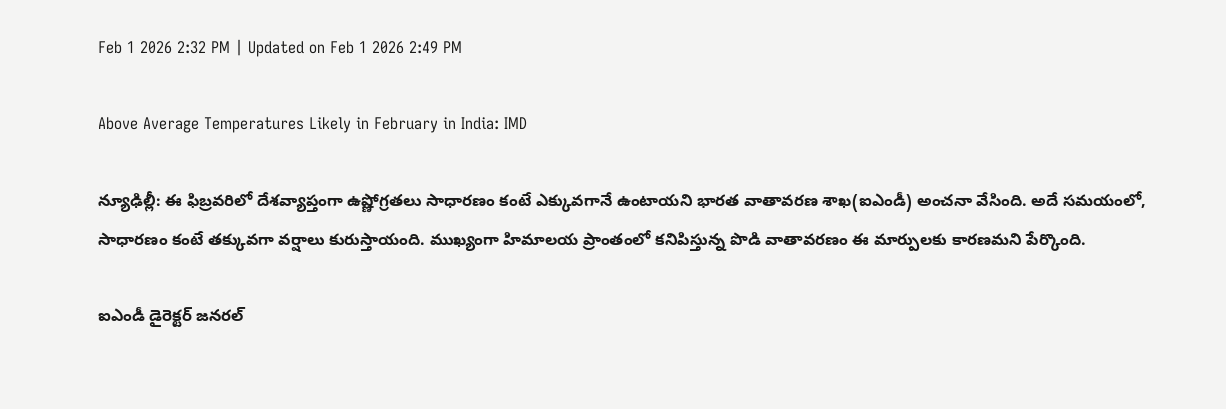Feb 1 2026 2:32 PM | Updated on Feb 1 2026 2:49 PM

Above Average Temperatures Likely in February in India: IMD

న్యూఢిల్లీ: ఈ ఫిబ్రవరిలో దేశవ్యాప్తంగా ఉష్ణోగ్రతలు సాధారణం కంటే ఎక్కువగానే ఉంటాయని భారత వాతావరణ శాఖ(ఐఎండీ) అంచనా వేసింది. అదే సమయంలో, సాధారణం కంటే తక్కువగా వర్షాలు కురుస్తాయంది. ముఖ్యంగా హిమాలయ ప్రాంతంలో కనిపిస్తున్న పొడి వాతావరణం ఈ మార్పులకు కారణమని పేర్కొంది.

ఐఎండీ డైరెక్టర్‌ జనరల్‌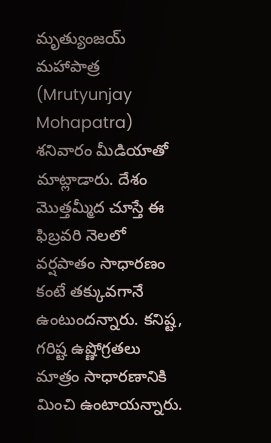మృత్యుంజయ్‌ మహాపాత్ర (Mrutyunjay Mohapatra) శనివారం మీడియాతో మాట్లాడారు. దేశం మొత్తమ్మీద చూస్తే ఈ ఫిబ్రవరి నెలలో వర్షపాతం సాధారణం కంటే తక్కువగానే ఉంటుందన్నారు. కనిష్ట, గరిష్ట ఉష్ణోగ్రతలు మాత్రం సాధారణానికి మించి ఉంటాయన్నారు.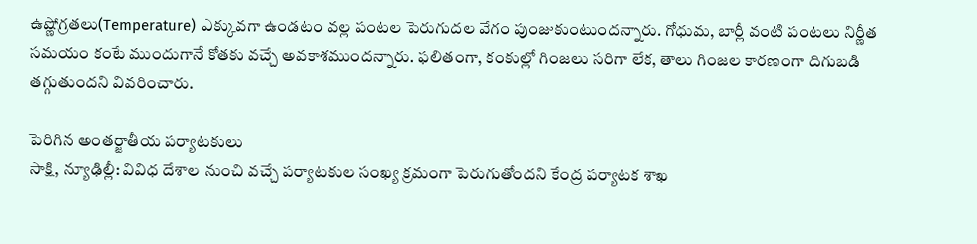ఉష్ణోగ్రతలు(Temperature) ఎక్కువగా ఉండటం వల్ల పంటల పెరుగుదల వేగం పుంజుకుంటుందన్నారు. గోధుమ, బార్లీ వంటి పంటలు నిర్ణీత సమయం కంటే ముందుగానే కోతకు వచ్చే అవకాశముందన్నారు. ఫలితంగా, కంకుల్లో గింజలు సరిగా లేక, తాలు గింజల కారణంగా దిగుబడి తగ్గుతుందని వివరించారు.

పెరిగిన అంతర్జాతీయ పర్యాటకులు
సాక్షి, న్యూఢిల్లీ: వివిధ దేశాల నుంచి వచ్చే పర్యాటకుల సంఖ్య క్రమంగా పెరుగుతోందని కేంద్ర పర్యాటక శాఖ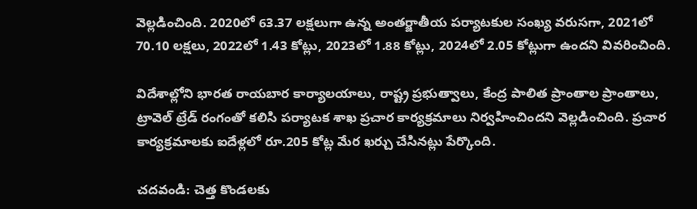వెల్లడించింది. 2020లో 63.37 లక్షలుగా ఉన్న అంతర్జాతీయ పర్యాటకుల సంఖ్య వరుసగా, 2021లో 70.10 లక్షలు, 2022లో 1.43 కోట్లు, 2023లో 1.88 కోట్లు, 2024లో 2.05 కోట్లుగా ఉందని వివరించింది.

విదేశాల్లోని భారత రాయబార కార్యాలయాలు, రాష్ట్ర ప్రభుత్వాలు, కేంద్ర పాలిత ప్రాంతాల ప్రాంతాలు, ట్రావెల్‌ ట్రేడ్‌ రంగంతో కలిసి పర్యాటక శాఖ ప్రచార కార్యక్రమాలు నిర్వహించిందని వెల్లడించింది. ప్రచార కార్యక్రమాలకు ఐదేళ్లలో రూ.205 కోట్ల మేర ఖర్చు చేసినట్లు పేర్కొంది.

చ‌ద‌వండి: చెత్త కొండ‌ల‌కు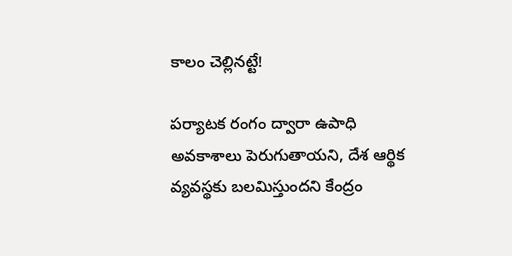కాలం చెల్లిన‌ట్టే!

పర్యాటక రంగం ద్వారా ఉపాధి అవకాశాలు పెరుగుతాయని, దేశ ఆర్థిక వ్యవస్థకు బలమిస్తుందని కేంద్రం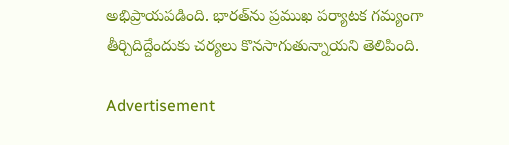అభిప్రాయపడింది. భారత్‌ను ప్రముఖ పర్యాటక గమ్యంగా తీర్చిదిద్దేందుకు చర్యలు కొనసాగుతున్నాయని తెలిపింది.

Advertisement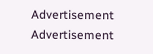Advertisement
Advertisement